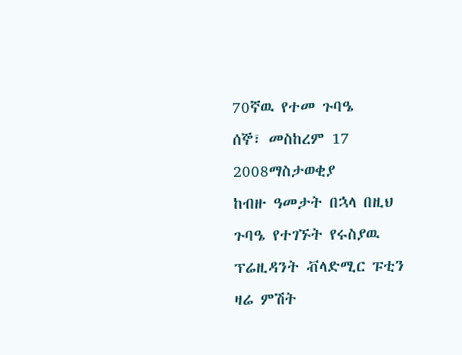70ኛዉ የተመ ጉባዔ
ሰኞ፣ መስከረም 17 2008ማስታወቂያ
ከብዙ ዓመታት በኋላ በዚህ ጉባዔ የተገኙት የሩስያዉ ፕሬዚዳንት ቭላድሚር ፑቲን ዛሬ ምሽት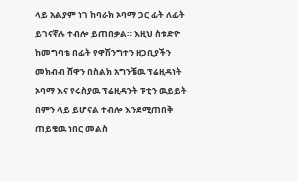ላይ አልያም ነገ ከባራክ ኦባማ ጋር ፊት ለፊት ይገናኛሉ ተብሎ ይጠበቃል። እዚህ ስቱድዮ ከመግባቴ በፊት የዋሽንግተን ዘጋቢያችን መክብብ ሸዋን በስልክ አግንቼዉ ፕሬዚዳነት ኦባማ እና የሩስያዉ ፕሬዚዳንት ፑቲን ዉይይት በምን ላይ ይሆናል ተብሎ እንደሚጠበቅ ጠይቄዉ ነበር መልስ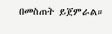በመስጠት ይጀምራል።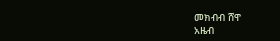መክብብ ሸዋ
አዜብ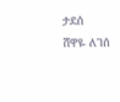ታደሰ
ሸዋዬ ለገሰ